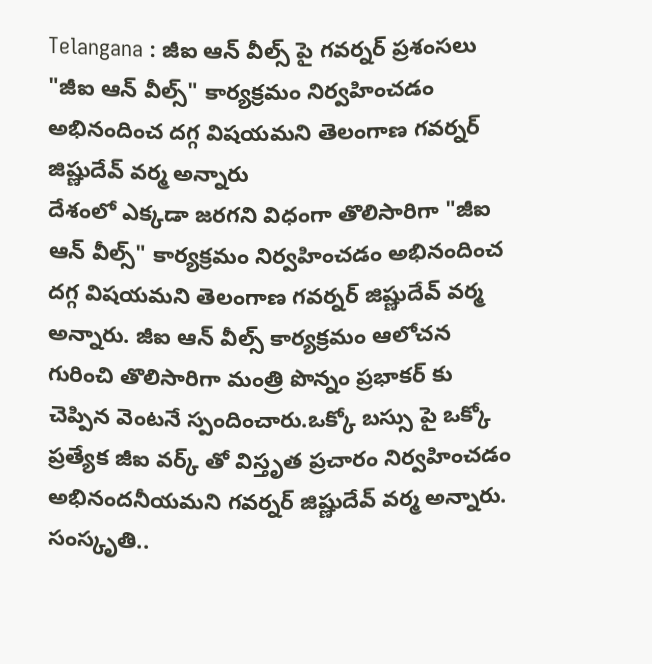Telangana : జీఐ ఆన్ వీల్స్ పై గవర్నర్ ప్రశంసలు
"జీఐ ఆన్ వీల్స్" కార్యక్రమం నిర్వహించడం అభినందించ దగ్గ విషయమని తెలంగాణ గవర్నర్ జిష్ణుదేవ్ వర్మ అన్నారు
దేశంలో ఎక్కడా జరగని విధంగా తొలిసారిగా "జీఐ ఆన్ వీల్స్" కార్యక్రమం నిర్వహించడం అభినందించ దగ్గ విషయమని తెలంగాణ గవర్నర్ జిష్ణుదేవ్ వర్మ అన్నారు. జీఐ ఆన్ వీల్స్ కార్యక్రమం ఆలోచన గురించి తొలిసారిగా మంత్రి పొన్నం ప్రభాకర్ కు చెప్పిన వెంటనే స్పందించారు.ఒక్కో బస్సు పై ఒక్కో ప్రత్యేక జీఐ వర్క్ తో విస్తృత ప్రచారం నిర్వహించడం అభినందనీయమని గవర్నర్ జిష్ణుదేవ్ వర్మ అన్నారు.
సంస్కృతి..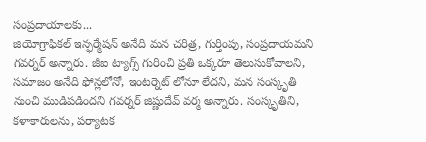సంప్రదాయాలకు...
జియోగ్రాఫికల్ ఇన్ఫర్మేషన్ అనేది మన చరిత్ర, గుర్తింపు, సంప్రదాయమని గవర్నర్ అన్నారు. జీఐ ట్యాగ్స్ గురించి ప్రతి ఒక్కరూ తెలుసుకోవాలని, సమాజం అనేది ఫోన్లలోనో, ఇంటర్నెట్ లోనూ లేదని, మన సంస్కృతి నుంచి ముడిపడిందని గవర్నర్ జిష్ణుదేవ్ వర్మ అన్నారు. సంస్కృతిని, కళాకారులను, పర్యాటక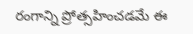రంగాన్ని ప్రోత్సహించడమే ఈ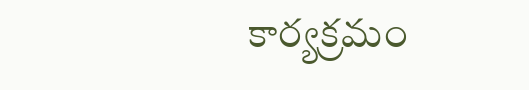కార్యక్రమం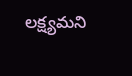లక్ష్యమని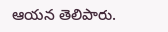ఆయన తెలిపారు.